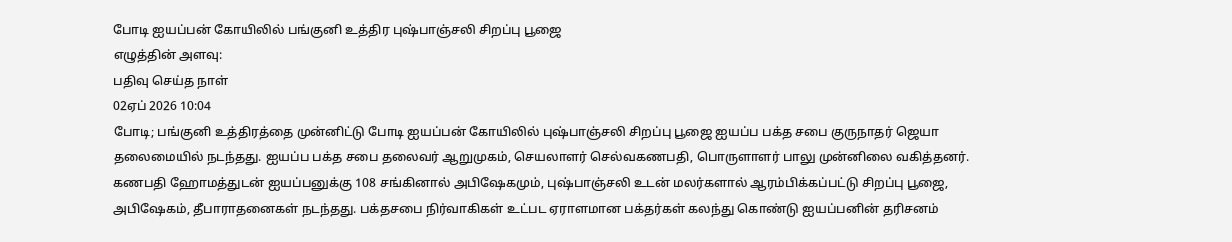போடி ஐயப்பன் கோயிலில் பங்குனி உத்திர புஷ்பாஞ்சலி சிறப்பு பூஜை
எழுத்தின் அளவு:
பதிவு செய்த நாள்
02ஏப் 2026 10:04
போடி; பங்குனி உத்திரத்தை முன்னிட்டு போடி ஐயப்பன் கோயிலில் புஷ்பாஞ்சலி சிறப்பு பூஜை ஐயப்ப பக்த சபை குருநாதர் ஜெயா தலைமையில் நடந்தது. ஐயப்ப பக்த சபை தலைவர் ஆறுமுகம், செயலாளர் செல்வகணபதி, பொருளாளர் பாலு முன்னிலை வகித்தனர். கணபதி ஹோமத்துடன் ஐயப்பனுக்கு 108 சங்கினால் அபிஷேகமும், புஷ்பாஞ்சலி உடன் மலர்களால் ஆரம்பிக்கப்பட்டு சிறப்பு பூஜை, அபிஷேகம், தீபாராதனைகள் நடந்தது. பக்தசபை நிர்வாகிகள் உட்பட ஏராளமான பக்தர்கள் கலந்து கொண்டு ஐயப்பனின் தரிசனம்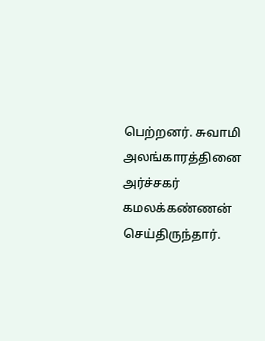பெற்றனர். சுவாமி அலங்காரத்தினை அர்ச்சகர் கமலக்கண்ணன் செய்திருந்தார்.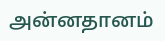அன்னதானம்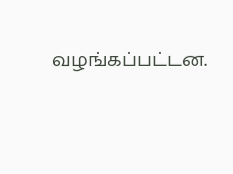வழங்கப்பட்டன.